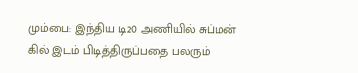மும்பை: இந்திய டி20 அணியில் சுப்மன் கில் இடம் பிடித்திருப்பதை பலரும்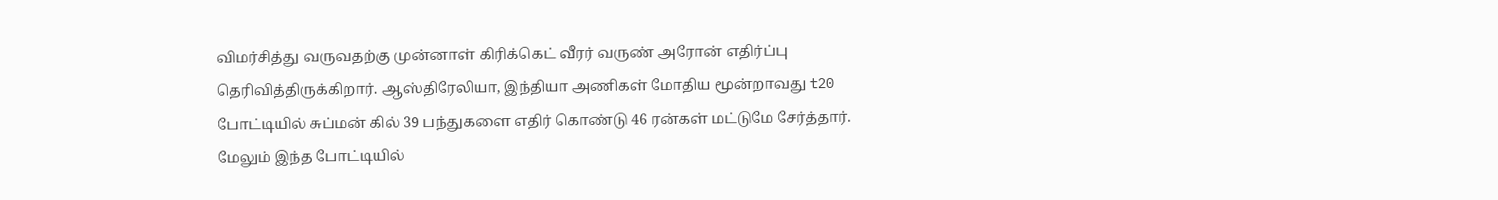விமர்சித்து வருவதற்கு முன்னாள் கிரிக்கெட் வீரர் வருண் அரோன் எதிர்ப்பு தெரிவித்திருக்கிறார். ஆஸ்திரேலியா, இந்தியா அணிகள் மோதிய மூன்றாவது t20 போட்டியில் சுப்மன் கில் 39 பந்துகளை எதிர் கொண்டு 46 ரன்கள் மட்டுமே சேர்த்தார்.
மேலும் இந்த போட்டியில்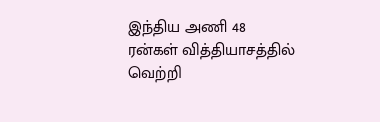இந்திய அணி 48 ரன்கள் வித்தியாசத்தில் வெற்றி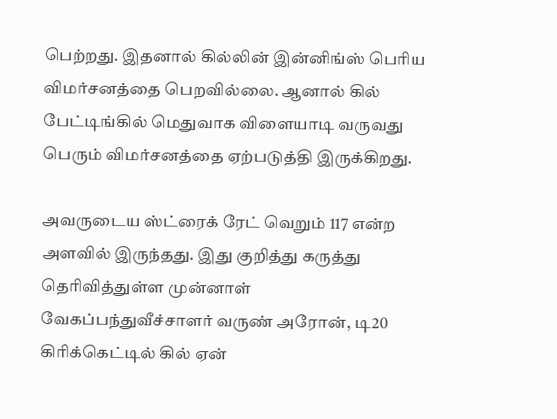பெற்றது. இதனால் கில்லின் இன்னிங்ஸ் பெரிய விமர்சனத்தை பெறவில்லை. ஆனால் கில் பேட்டிங்கில் மெதுவாக விளையாடி வருவது பெரும் விமர்சனத்தை ஏற்படுத்தி இருக்கிறது.

அவருடைய ஸ்ட்ரைக் ரேட் வெறும் 117 என்ற அளவில் இருந்தது. இது குறித்து கருத்து தெரிவித்துள்ள முன்னாள் வேகப்பந்துவீச்சாளர் வருண் அரோன், டி20 கிரிக்கெட்டில் கில் ஏன்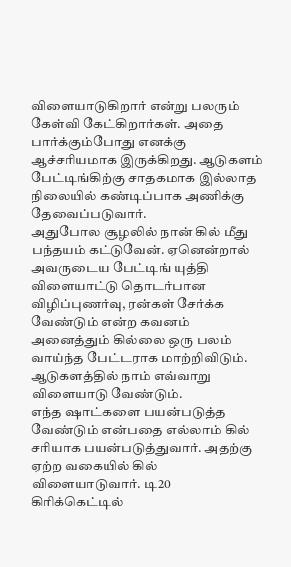விளையாடுகிறார் என்று பலரும் கேள்வி கேட்கிறார்கள். அதை பார்க்கும்போது எனக்கு ஆச்சரியமாக இருக்கிறது. ஆடுகளம் பேட்டிங்கிற்கு சாதகமாக இல்லாத நிலையில் கண்டிப்பாக அணிக்கு தேவைப்படுவார்.
அதுபோல சூழலில் நான் கில் மீது பந்தயம் கட்டுவேன். ஏனென்றால் அவருடைய பேட்டிங் யுத்தி விளையாட்டு தொடர்பான விழிப்புணர்வு, ரன்கள் சேர்க்க வேண்டும் என்ற கவனம் அனைத்தும் கில்லை ஒரு பலம் வாய்ந்த பேட்டராக மாற்றிவிடும். ஆடுகளத்தில் நாம் எவ்வாறு விளையாடு வேண்டும்.
எந்த ஷாட்களை பயன்படுத்த வேண்டும் என்பதை எல்லாம் கில் சரியாக பயன்படுத்துவார். அதற்கு ஏற்ற வகையில் கில் விளையாடுவார். டி20 கிரிக்கெட்டில்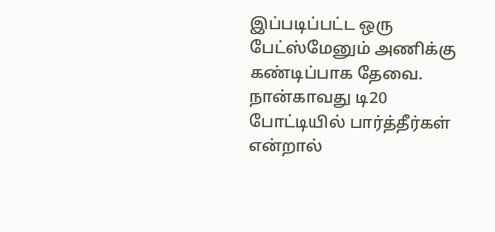இப்படிப்பட்ட ஒரு பேட்ஸ்மேனும் அணிக்கு கண்டிப்பாக தேவை. நான்காவது டி20 போட்டியில் பார்த்தீர்கள் என்றால்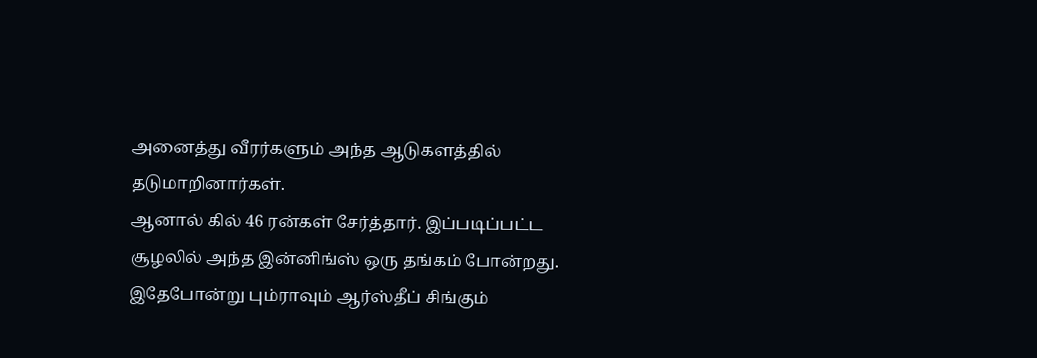அனைத்து வீரர்களும் அந்த ஆடுகளத்தில் தடுமாறினார்கள்.
ஆனால் கில் 46 ரன்கள் சேர்த்தார். இப்படிப்பட்ட சூழலில் அந்த இன்னிங்ஸ் ஒரு தங்கம் போன்றது. இதேபோன்று பும்ராவும் ஆர்ஸ்தீப் சிங்கும்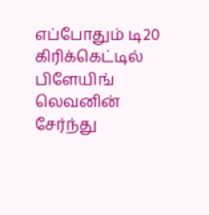எப்போதும் டி20 கிரிக்கெட்டில் பிளேயிங் லெவனின் சேர்ந்து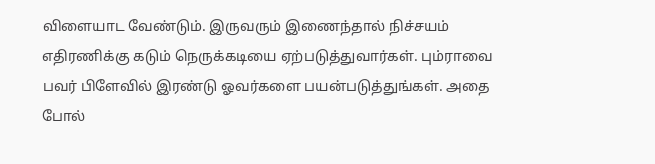விளையாட வேண்டும். இருவரும் இணைந்தால் நிச்சயம் எதிரணிக்கு கடும் நெருக்கடியை ஏற்படுத்துவார்கள். பும்ராவை பவர் பிளேவில் இரண்டு ஓவர்களை பயன்படுத்துங்கள். அதை போல்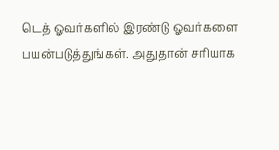டெத் ஓவர்களில் இரண்டு ஓவர்களை பயன்படுத்துங்கள். அதுதான் சரியாக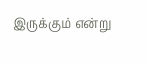இருக்கும் என்று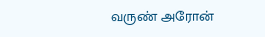வருண் அரோன்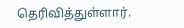தெரிவித்துள்ளார்.